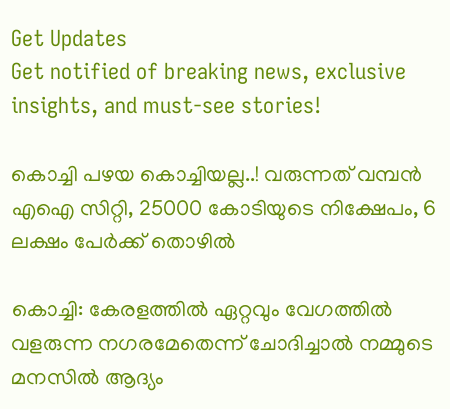Get Updates
Get notified of breaking news, exclusive insights, and must-see stories!

കൊച്ചി പഴയ കൊച്ചിയല്ല..! വരുന്നത് വമ്പൻ എഐ സിറ്റി, 25000 കോടിയുടെ നിക്ഷേപം, 6 ലക്ഷം പേർക്ക് തൊഴിൽ

കൊച്ചി: കേരളത്തിൽ ഏറ്റവും വേഗത്തിൽ വളരുന്ന നഗരമേതെന്ന് ചോദിച്ചാൽ നമ്മുടെ മനസിൽ ആദ്യം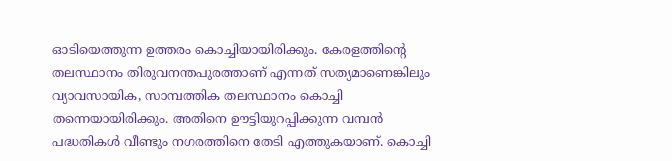ഓടിയെത്തുന്ന ഉത്തരം കൊച്ചിയായിരിക്കും. കേരളത്തിന്റെ തലസ്ഥാനം തിരുവനന്തപുരത്താണ് എന്നത് സത്യമാണെങ്കിലും വ്യാവസായിക, സാമ്പത്തിക തലസ്ഥാനം കൊച്ചി തന്നെയായിരിക്കും. അതിനെ ഊട്ടിയുറപ്പിക്കുന്ന വമ്പൻ പദ്ധതികൾ വീണ്ടും നഗരത്തിനെ തേടി എത്തുകയാണ്. കൊച്ചി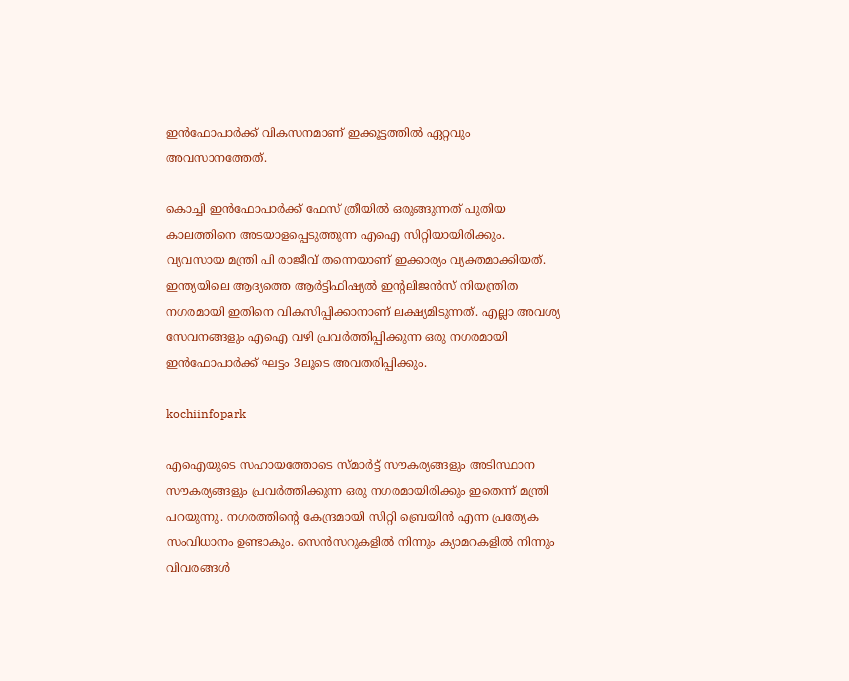ഇൻഫോപാർക്ക് വികസനമാണ് ഇക്കൂട്ടത്തിൽ ഏറ്റവും അവസാനത്തേത്.

കൊച്ചി ഇൻഫോപാർക്ക് ഫേസ് ത്രീയിൽ ഒരുങ്ങുന്നത് പുതിയ കാലത്തിനെ അടയാളപ്പെടുത്തുന്ന എഐ സിറ്റിയായിരിക്കും. വ്യവസായ മന്ത്രി പി രാജീവ് തന്നെയാണ് ഇക്കാര്യം വ്യക്തമാക്കിയത്. ഇന്ത്യയിലെ ആദ്യത്തെ ആർട്ടിഫിഷ്യൽ ഇന്റലിജൻസ് നിയന്ത്രിത നഗരമായി ഇതിനെ വികസിപ്പിക്കാനാണ് ലക്ഷ്യമിടുന്നത്. എല്ലാ അവശ്യ സേവനങ്ങളും എഐ വഴി പ്രവർത്തിപ്പിക്കുന്ന ഒരു നഗരമായി ഇൻഫോപാർക്ക് ഘട്ടം 3ലൂടെ അവതരിപ്പിക്കും.

kochiinfopark

എഐയുടെ സഹായത്തോടെ സ്‌മാർട്ട് സൗകര്യങ്ങളും അടിസ്ഥാന സൗകര്യങ്ങളും പ്രവർത്തിക്കുന്ന ഒരു നഗരമായിരിക്കും ഇതെന്ന് മന്ത്രി പറയുന്നു. നഗരത്തിന്റെ കേന്ദ്രമായി സിറ്റി ബ്രെയിൻ എന്ന പ്രത്യേക സംവിധാനം ഉണ്ടാകും. സെൻസറുകളിൽ നിന്നും ക്യാമറകളിൽ നിന്നും വിവരങ്ങൾ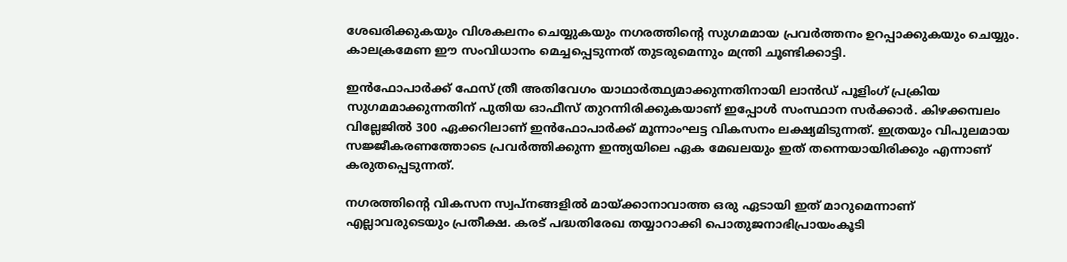ശേഖരിക്കുകയും വിശകലനം ചെയ്യുകയും നഗരത്തിന്റെ സുഗമമായ പ്രവർത്തനം ഉറപ്പാക്കുകയും ചെയ്യും. കാലക്രമേണ ഈ സംവിധാനം മെച്ചപ്പെടുന്നത് തുടരുമെന്നും മന്ത്രി ചൂണ്ടിക്കാട്ടി.

ഇന്‍ഫോപാര്‍ക്ക് ഫേസ് ത്രീ അതിവേഗം യാഥാർത്ഥ്യമാക്കുന്നതിനായി ലാന്‍ഡ് പൂളിംഗ് പ്രക്രിയ സുഗമമാക്കുന്നതിന് പുതിയ ഓഫീസ് തുറന്നിരിക്കുകയാണ് ഇപ്പോൾ സംസ്ഥാന സർക്കാർ. കിഴക്കമ്പലം വില്ലേജിൽ 300 ഏക്കറിലാണ്‌ ഇൻഫോപാർക്ക്‌ മൂന്നാംഘട്ട വികസനം ലക്ഷ്യമിടുന്നത്‌. ഇത്രയും വിപുലമായ സജ്ജീകരണത്തോടെ പ്രവർത്തിക്കുന്ന ഇന്ത്യയിലെ ഏക മേഖലയും ഇത് തന്നെയായിരിക്കും എന്നാണ് കരുതപ്പെടുന്നത്.

നഗരത്തിന്റെ വികസന സ്വപ്‌നങ്ങളിൽ മായ്ക്കാനാവാത്ത ഒരു ഏടായി ഇത് മാറുമെന്നാണ് എല്ലാവരുടെയും പ്രതീക്ഷ. കരട് പദ്ധതിരേഖ തയ്യാറാക്കി പൊതുജനാഭിപ്രായംകൂടി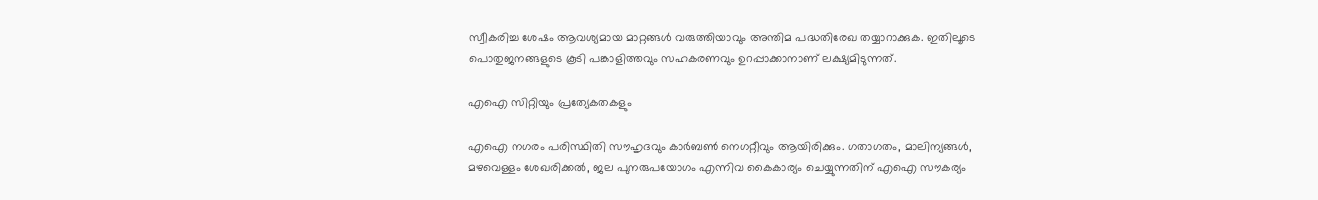സ്വീകരിച്ച ശേഷം ആവശ്യമായ മാറ്റങ്ങൾ വരുത്തിയാവും അന്തിമ പദ്ധതിരേഖ തയ്യാറാക്കുക. ഇതിലൂടെ പൊതുജനങ്ങളുടെ കൂടി പങ്കാളിത്തവും സഹകരണവും ഉറപ്പാക്കാനാണ് ലക്ഷ്യമിടുന്നത്.

എഐ സിറ്റിയും പ്രത്യേകതകളും

എഐ നഗരം പരിസ്ഥിതി സൗഹൃദവും കാർബൺ നെഗറ്റീവും ആയിരിക്കും. ഗതാഗതം, മാലിന്യങ്ങൾ, മഴവെള്ളം ശേഖരിക്കൽ, ജല പുനരുപയോഗം എന്നിവ കൈകാര്യം ചെയ്യുന്നതിന് എഐ സൗകര്യം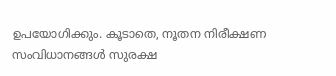ഉപയോഗിക്കും. കൂടാതെ, നൂതന നിരീക്ഷണ സംവിധാനങ്ങൾ സുരക്ഷ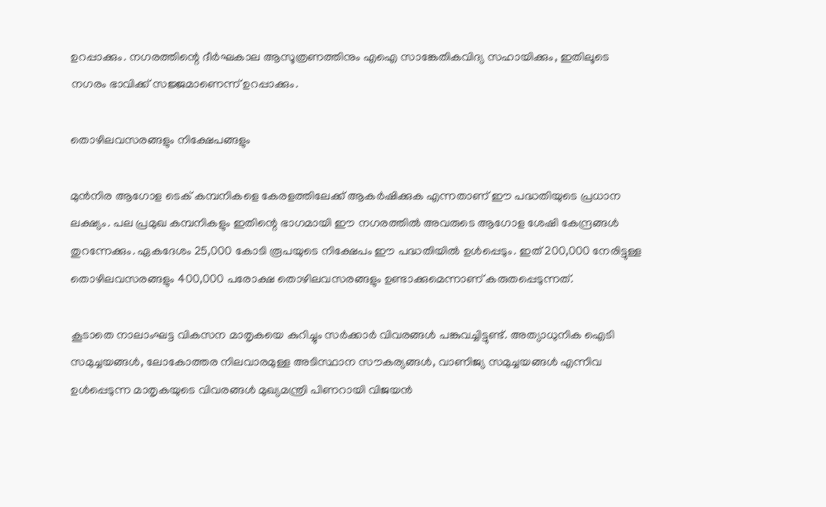ഉറപ്പാക്കും. നഗരത്തിന്റെ ദീർഘകാല ആസൂത്രണത്തിനും എഐ സാങ്കേതികവിദ്യ സഹായിക്കും, ഇതിലൂടെ നഗരം ഭാവിക്ക് സജ്ജമാണെന്ന് ഉറപ്പാക്കും.

തൊഴിലവസരങ്ങളും നിക്ഷേപങ്ങളും

മുൻനിര ആഗോള ടെക് കമ്പനികളെ കേരളത്തിലേക്ക് ആകർഷിക്കുക എന്നതാണ് ഈ പദ്ധതിയുടെ പ്രധാന ലക്ഷ്യം. പല പ്രമുഖ കമ്പനികളും ഇതിന്റെ ഭാഗമായി ഈ നഗരത്തിൽ അവരുടെ ആഗോള ശേഷി കേന്ദ്രങ്ങൾ തുറന്നേക്കും. ഏകദേശം 25,000 കോടി രൂപയുടെ നിക്ഷേപം ഈ പദ്ധതിയിൽ ഉൾപ്പെടും. ഇത് 200,000 നേരിട്ടുള്ള തൊഴിലവസരങ്ങളും 400,000 പരോക്ഷ തൊഴിലവസരങ്ങളും ഉണ്ടാക്കുമെന്നാണ് കരുതപ്പെടുന്നത്.

കൂടാതെ നാലാംഘട്ട വികസന മാതൃകയെ കുറിച്ചും സർക്കാർ വിവരങ്ങൾ പങ്കുവച്ചിട്ടുണ്ട്. അത്യാധുനിക ഐടി സമുച്ചയങ്ങൾ, ലോകോത്തര നിലവാരമുള്ള അടിസ്ഥാന സൗകര്യങ്ങൾ, വാണിജ്യ സമുച്ചയങ്ങൾ എന്നിവ ഉൾപ്പെടുന്ന മാതൃകയുടെ വിവരങ്ങൾ മുഖ്യമന്ത്രി പിണറായി വിജയൻ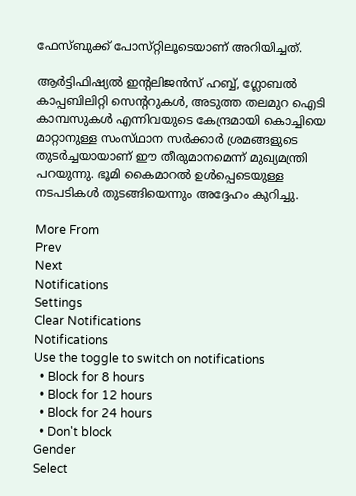ഫേസ്‌ബുക്ക് പോസ്‌റ്റിലൂടെയാണ് അറിയിച്ചത്.

ആർട്ടിഫിഷ്യൽ ഇന്റലിജൻസ് ഹബ്ബ്, ഗ്ലോബൽ കാപ്പബിലിറ്റി സെന്ററുകൾ, അടുത്ത തലമുറ ഐടി കാമ്പസുകൾ എന്നിവയുടെ കേന്ദ്രമായി കൊച്ചിയെ മാറ്റാനുള്ള സംസ്‌ഥാന സർക്കാർ ശ്രമങ്ങളുടെ തുടർച്ചയായാണ് ഈ തീരുമാനമെന്ന് മുഖ്യമന്ത്രി പറയുന്നു. ഭൂമി കൈമാറൽ ഉൾപ്പെടെയുള്ള നടപടികൾ തുടങ്ങിയെന്നും അദ്ദേഹം കുറിച്ചു.

More From
Prev
Next
Notifications
Settings
Clear Notifications
Notifications
Use the toggle to switch on notifications
  • Block for 8 hours
  • Block for 12 hours
  • Block for 24 hours
  • Don't block
Gender
Select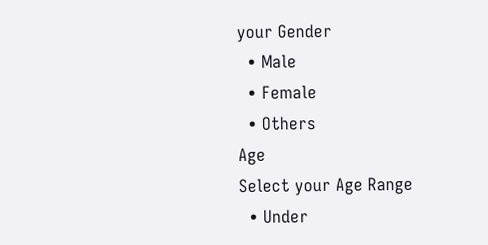your Gender
  • Male
  • Female
  • Others
Age
Select your Age Range
  • Under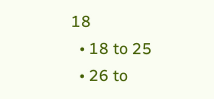18
  • 18 to 25
  • 26 to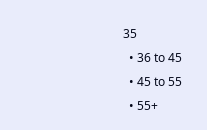35
  • 36 to 45
  • 45 to 55
  • 55+